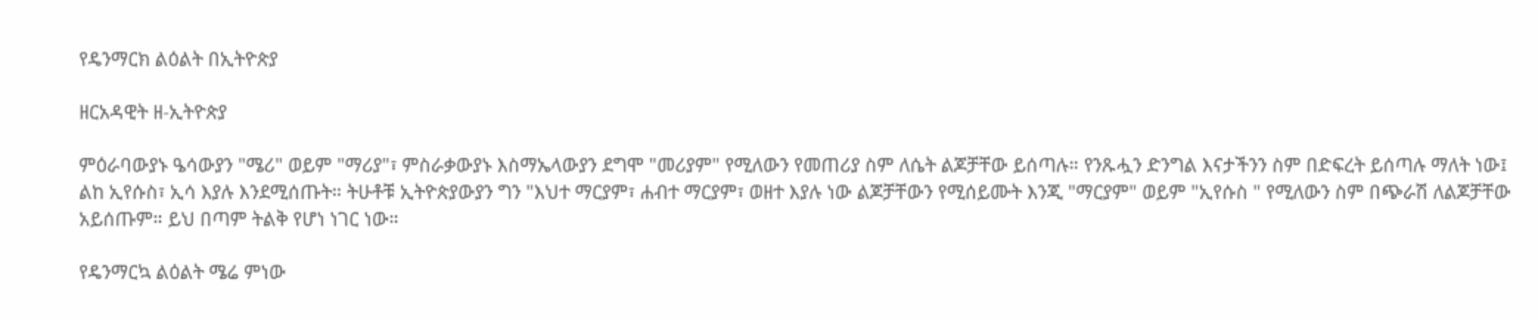የዴንማርክ ልዕልት በኢትዮጵያ

ዘርአዳዊት ዘ-ኢትዮጵያ

ምዕራባውያኑ ዔሳውያን "ሜሪ" ወይም "ማሪያ"፣ ምስራቃውያኑ እስማኤላውያን ደግሞ "መሪያም" የሚለውን የመጠሪያ ስም ለሴት ልጆቻቸው ይሰጣሉ። የንጹሗን ድንግል እናታችንን ስም በድፍረት ይሰጣሉ ማለት ነው፤ ልከ ኢየሱስ፣ ኢሳ እያሉ እንደሚሰጡት። ትሁቶቹ ኢትዮጵያውያን ግን "እህተ ማርያም፣ ሐብተ ማርያም፣ ወዘተ እያሉ ነው ልጆቻቸውን የሚሰይሙት እንጂ "ማርያም" ወይም "ኢየሱስ " የሚለውን ስም በጭራሽ ለልጆቻቸው አይሰጡም። ይህ በጣም ትልቅ የሆነ ነገር ነው።

የዴንማርኳ ልዕልት ሜሬ ምነው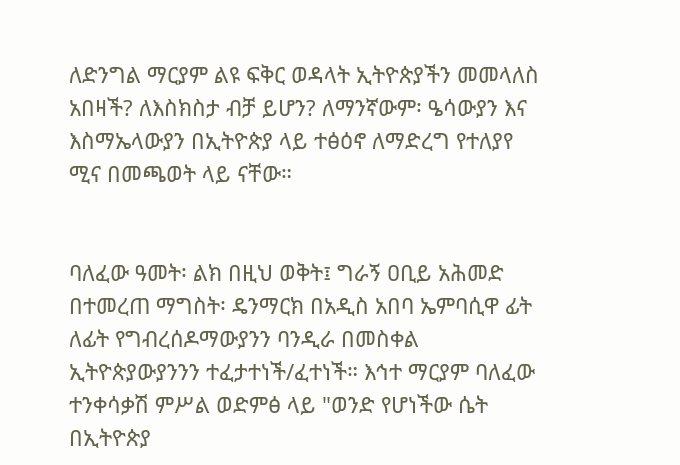ለድንግል ማርያም ልዩ ፍቅር ወዳላት ኢትዮጵያችን መመላለስ አበዛች? ለእስክስታ ብቻ ይሆን? ለማንኛውም፡ ዔሳውያን እና እስማኤላውያን በኢትዮጵያ ላይ ተፅዕኖ ለማድረግ የተለያየ ሚና በመጫወት ላይ ናቸው።


ባለፈው ዓመት፡ ልክ በዚህ ወቅት፤ ግራኝ ዐቢይ አሕመድ በተመረጠ ማግስት፡ ዴንማርክ በአዲስ አበባ ኤምባሲዋ ፊት ለፊት የግብረሰዶማውያንን ባንዲራ በመስቀል ኢትዮጵያውያንንን ተፈታተነች/ፈተነች። እኅተ ማርያም ባለፈው ተንቀሳቃሽ ምሥል ወድምፅ ላይ "ወንድ የሆነችው ሴት በኢትዮጵያ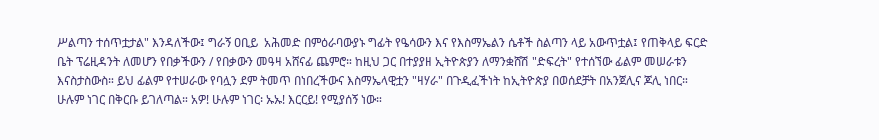ሥልጣን ተሰጥቷታል" እንዳለችው፤ ግራኝ ዐቢይ  አሕመድ በምዕራባውያኑ ግፊት የዔሳውን እና የእስማኤልን ሴቶች ስልጣን ላይ አውጥቷል፤ የጠቅላይ ፍርድ ቤት ፕሬዚዳንት ለመሆን የበቃችውን / የበቃውን መዓዛ አሸናፊ ጨምሮ። ከዚህ ጋር በተያያዘ ኢትዮጵያን ለማንቋሸሽ "ድፍረት" የተሰኘው ፊልም መሠራቱን እናስታስውስ። ይህ ፊልም የተሠራው የባሏን ደም ትመጥ በነበረችውና እስማኤላዊቷን "ዛሃራ" በጉዲፈችነት ከኢትዮጵያ በወሰደቻት በአንጀሊና ጆሊ ነበር። ሁሉም ነገር በቅርቡ ይገለጣል። አዎ! ሁሉም ነገር፡ ኡኡ! እርርይ! የሚያሰኝ ነው።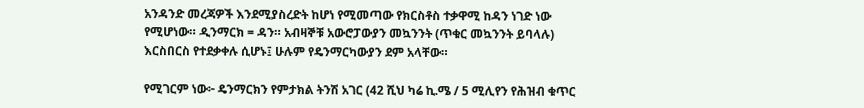አንዳንድ መረጃዎች እንደሚያስረድት ከሆነ የሚመጣው የክርስቶስ ተቃዋሚ ከዳን ነገድ ነው የሚሆነው። ዲንማርክ = ዳን። አብዛኞቹ አውሮፓውያን መኳንንት (ጥቁር መኳንንት ይባላሉ) እርስበርስ የተደቃቀሉ ሲሆኑ፤ ሁሉም የዴንማርካውያን ደም አላቸው።

የሚገርም ነው፦ ዴንማርክን የምታክል ትንሽ አገር (42 ሺህ ካሬ ኪ.ሜ / 5 ሚሊየን የሕዝብ ቁጥር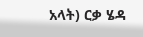አላት) ርቃ ሄዳ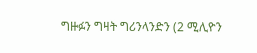ግዙፉን ግዛት ግሪንላንድን (2 ሚሊዮን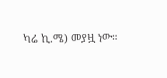ካሬ ኪ.ሜ) መያዟ ነው።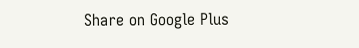Share on Google Plus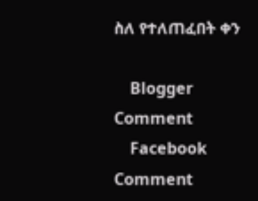ስለ የተለጠፈበት ቀን

    Blogger Comment
    Facebook Comment